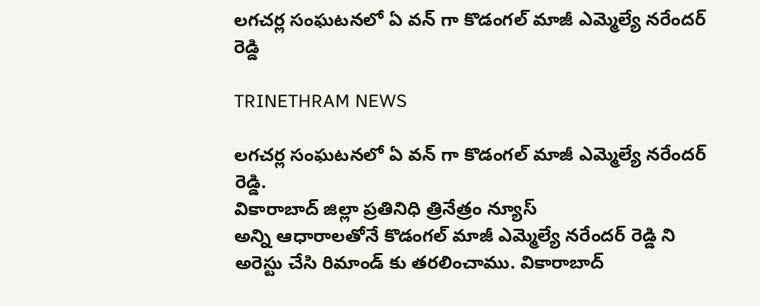లగచర్ల సంఘటనలో ఏ వన్ గా కొడంగల్ మాజీ ఎమ్మెల్యే నరేందర్ రెడ్డి

TRINETHRAM NEWS

లగచర్ల సంఘటనలో ఏ వన్ గా కొడంగల్ మాజీ ఎమ్మెల్యే నరేందర్ రెడ్డి.
వికారాబాద్ జిల్లా ప్రతినిధి త్రినేత్రం న్యూస్
అన్ని ఆధారాలతోనే కొడంగల్ మాజీ ఎమ్మెల్యే నరేందర్ రెడ్డి ని అరెస్టు చేసి రిమాండ్ కు తరలించాము. వికారాబాద్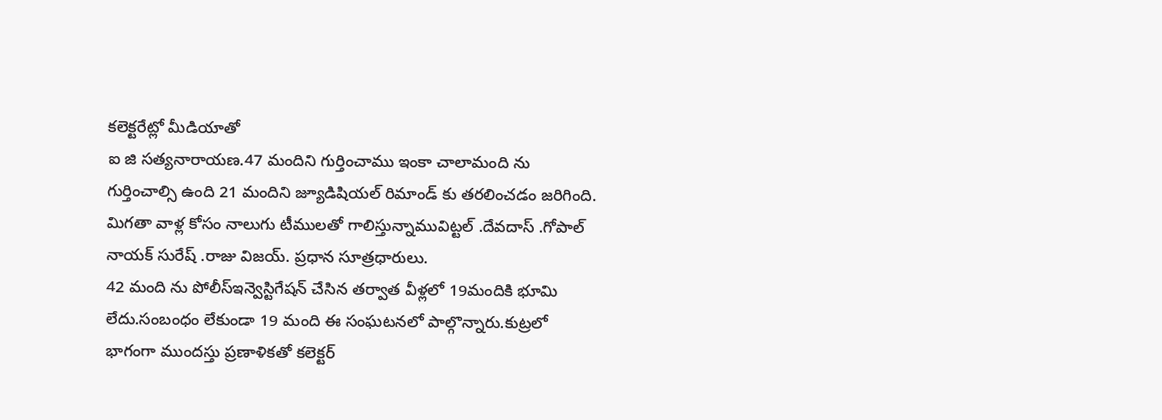కలెక్టరేట్లో మీడియాతో
ఐ జి సత్యనారాయణ.47 మందిని గుర్తించాము ఇంకా చాలామంది ను గుర్తించాల్సి ఉంది 21 మందిని జ్యూడిషియల్ రిమాండ్ కు తరలించడం జరిగింది. మిగతా వాళ్ల కోసం నాలుగు టీములతో గాలిస్తున్నామువిట్టల్ .దేవదాస్ .గోపాల్ నాయక్ సురేష్ .రాజు విజయ్. ప్రధాన సూత్రధారులు.
42 మంది ను పోలీస్ఇన్వెస్టిగేషన్ చేసిన తర్వాత వీళ్లలో 19మందికి భూమి లేదు.సంబంధం లేకుండా 19 మంది ఈ సంఘటనలో పాల్గొన్నారు.కుట్రలో భాగంగా ముందస్తు ప్రణాళికతో కలెక్టర్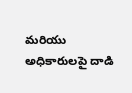మరియు అధికారులపై దాడి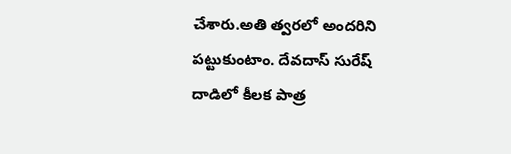చేశారు.అతి త్వరలో అందరిని పట్టుకుంటాం. దేవదాస్ సురేష్ దాడిలో కీలక పాత్ర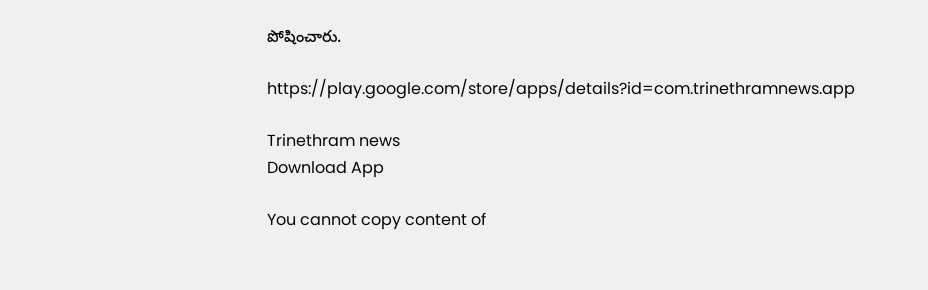పోషించారు.

https://play.google.com/store/apps/details?id=com.trinethramnews.app

Trinethram news
Download App

You cannot copy content of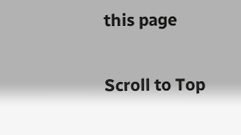this page

Scroll to Top